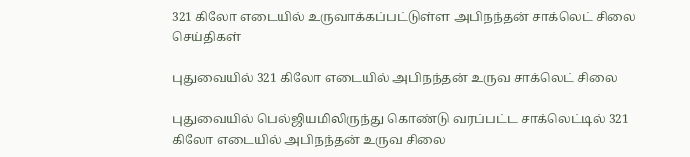321 கிலோ எடையில் உருவாக்கப்பட்டுள்ள அபிநந்தன் சாக்லெட் சிலை
செய்திகள்

புதுவையில் 321 கிலோ எடையில் அபிநந்தன் உருவ சாக்லெட் சிலை

புதுவையில் பெல்ஜியமிலிருந்து கொண்டு வரப்பட்ட சாக்லெட்டில் 321 கிலோ எடையில் அபிநந்தன் உருவ சிலை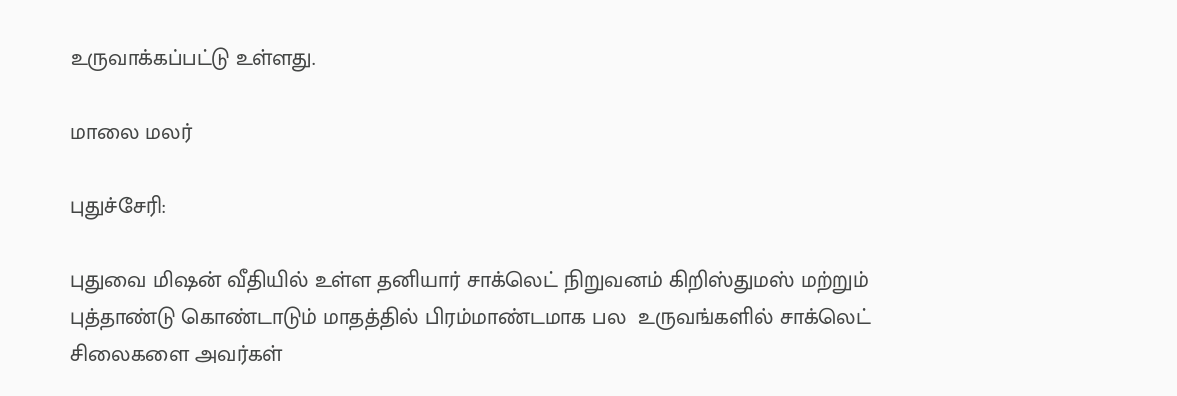உருவாக்கப்பட்டு உள்ளது.

மாலை மலர்

புதுச்சேரி:

புதுவை மிஷன் வீதியில் உள்ள தனியார் சாக்லெட் நிறுவனம் கிறிஸ்துமஸ் மற்றும் புத்தாண்டு கொண்டாடும் மாதத்தில் பிரம்மாண்டமாக பல  உருவங்களில் சாக்லெட் சிலைகளை அவர்கள்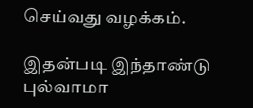செய்வது வழக்கம்.

இதன்படி இந்தாண்டு புல்வாமா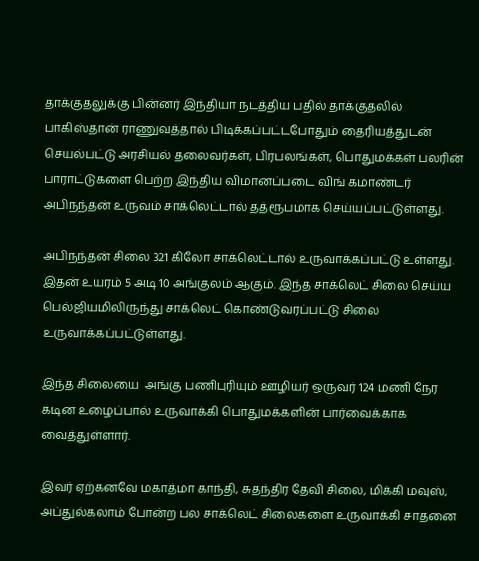தாக்குதலுக்கு பின்னர் இந்தியா நடத்திய பதில் தாக்குதலில் பாகிஸ்தான் ராணுவத்தால் பிடிக்கப்பட்டபோதும் தைரியத்துடன் செயல்பட்டு அரசியல் தலைவர்கள், பிரபலங்கள், பொதுமக்கள் பலரின் பாராட்டுகளை பெற்ற இந்திய விமானப்படை விங் கமாண்டர் அபிநந்தன் உருவம் சாக்லெட்டால் தத்ரூபமாக செய்யப்பட்டுள்ளது.

அபிநந்தன் சிலை 321 கிலோ சாக்லெட்டால் உருவாக்கப்பட்டு உள்ளது. இதன் உயரம் 5 அடி 10 அங்குலம் ஆகும். இந்த சாக்லெட் சிலை செய்ய பெல்ஜியமிலிருந்து சாக்லெட் கொண்டுவரப்பட்டு சிலை உருவாக்கப்பட்டுள்ளது.

இந்த சிலையை  அங்கு பணிபுரியும் ஊழியர் ஒருவர் 124 மணி நேர கடின உழைப்பால் உருவாக்கி பொதுமக்களின் பார்வைக்காக வைத்துள்ளார்.

இவர் ஏற்கனவே மகாத்மா காந்தி, சுதந்திர தேவி சிலை, மிக்கி மவுஸ், அப்துல்கலாம் போன்ற பல சாக்லெட் சிலைகளை உருவாக்கி சாதனை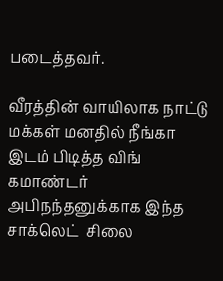படைத்தவர்.

வீரத்தின் வாயிலாக நாட்டு மக்கள் மனதில் நீங்கா இடம் பிடித்த விங் கமாண்டர் அபிநந்தனுக்காக இந்த சாக்லெட்  சிலை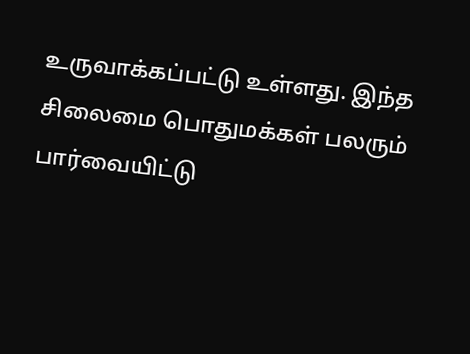உருவாக்கப்பட்டு உள்ளது. இந்த சிலைமை பொதுமக்கள் பலரும் பார்வையிட்டு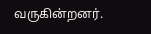வருகின்றனர்.